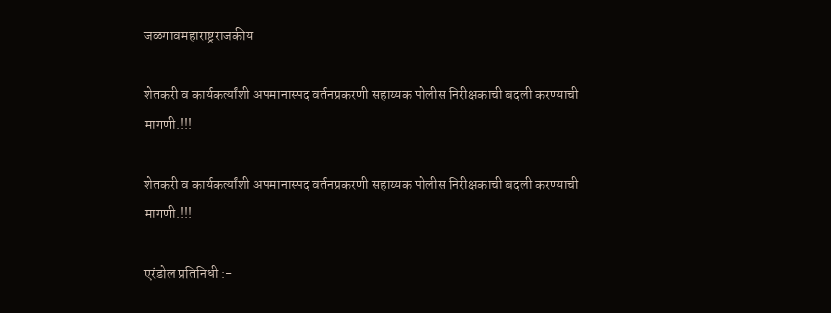जळगावमहाराष्ट्रराजकीय

शेतकरी व कार्यकर्त्यांशी अपमानास्पद वर्तनप्रकरणी सहाय्यक पोलीस निरीक्षकाची बदली करण्याची मागणी.!!!

शेतकरी व कार्यकर्त्यांशी अपमानास्पद वर्तनप्रकरणी सहाय्यक पोलीस निरीक्षकाची बदली करण्याची मागणी.!!!

एरंडोल प्रतिनिधी :-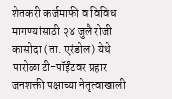शेतकरी कर्जमाफी व विविध मागण्यांसाठी २४ जुलै रोजी कासोदा (ता. एरंडोल) येथे पारोळा टी-पॉईंटवर प्रहार जनशक्ती पक्षाच्या नेतृत्वाखाली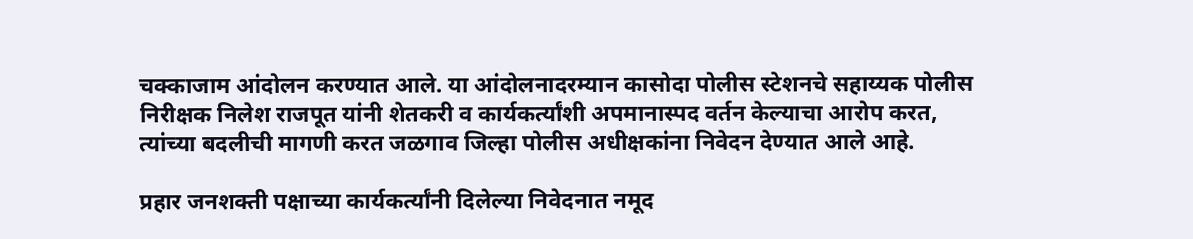चक्काजाम आंदोलन करण्यात आले. या आंदोलनादरम्यान कासोदा पोलीस स्टेशनचे सहाय्यक पोलीस निरीक्षक निलेश राजपूत यांनी शेतकरी व कार्यकर्त्यांशी अपमानास्पद वर्तन केल्याचा आरोप करत, त्यांच्या बदलीची मागणी करत जळगाव जिल्हा पोलीस अधीक्षकांना निवेदन देण्यात आले आहे.

प्रहार जनशक्ती पक्षाच्या कार्यकर्त्यांनी दिलेल्या निवेदनात नमूद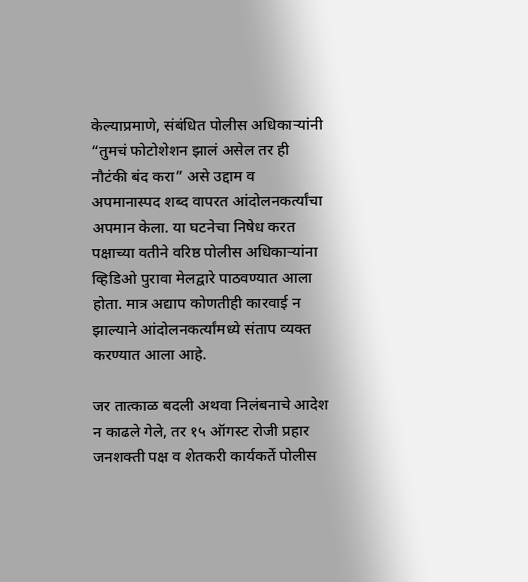केल्याप्रमाणे, संबंधित पोलीस अधिकाऱ्यांनी “तुमचं फोटोशेशन झालं असेल तर ही नौटंकी बंद करा” असे उद्दाम व अपमानास्पद शब्द वापरत आंदोलनकर्त्यांचा अपमान केला. या घटनेचा निषेध करत पक्षाच्या वतीने वरिष्ठ पोलीस अधिकाऱ्यांना व्हिडिओ पुरावा मेलद्वारे पाठवण्यात आला होता. मात्र अद्याप कोणतीही कारवाई न झाल्याने आंदोलनकर्त्यांमध्ये संताप व्यक्त करण्यात आला आहे.

जर तात्काळ बदली अथवा निलंबनाचे आदेश न काढले गेले, तर १५ ऑगस्ट रोजी प्रहार जनशक्ती पक्ष व शेतकरी कार्यकर्ते पोलीस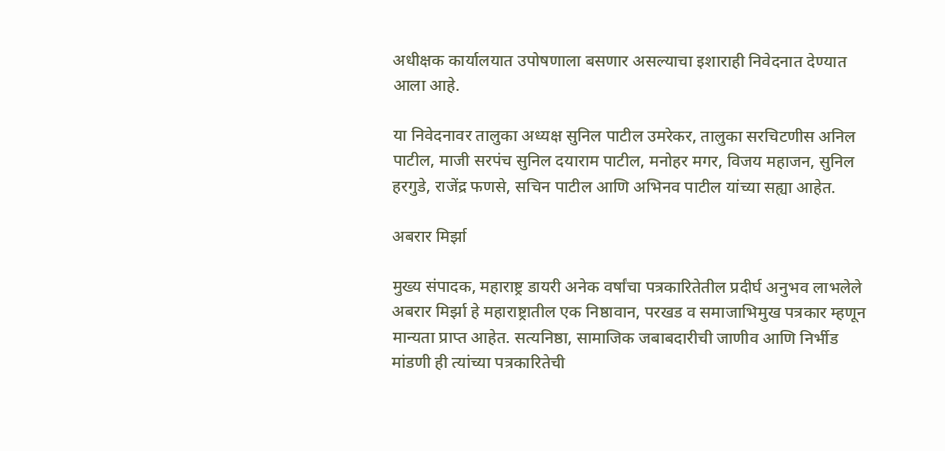अधीक्षक कार्यालयात उपोषणाला बसणार असल्याचा इशाराही निवेदनात देण्यात आला आहे.

या निवेदनावर तालुका अध्यक्ष सुनिल पाटील उमरेकर, तालुका सरचिटणीस अनिल पाटील, माजी सरपंच सुनिल दयाराम पाटील, मनोहर मगर, विजय महाजन, सुनिल हरगुडे, राजेंद्र फणसे, सचिन पाटील आणि अभिनव पाटील यांच्या सह्या आहेत.

अबरार मिर्झा

मुख्य संपादक, महाराष्ट्र डायरी अनेक वर्षांचा पत्रकारितेतील प्रदीर्घ अनुभव लाभलेले अबरार मिर्झा हे महाराष्ट्रातील एक निष्ठावान, परखड व समाजाभिमुख पत्रकार म्हणून मान्यता प्राप्त आहेत. सत्यनिष्ठा, सामाजिक जबाबदारीची जाणीव आणि निर्भीड मांडणी ही त्यांच्या पत्रकारितेची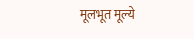मूलभूत मूल्ये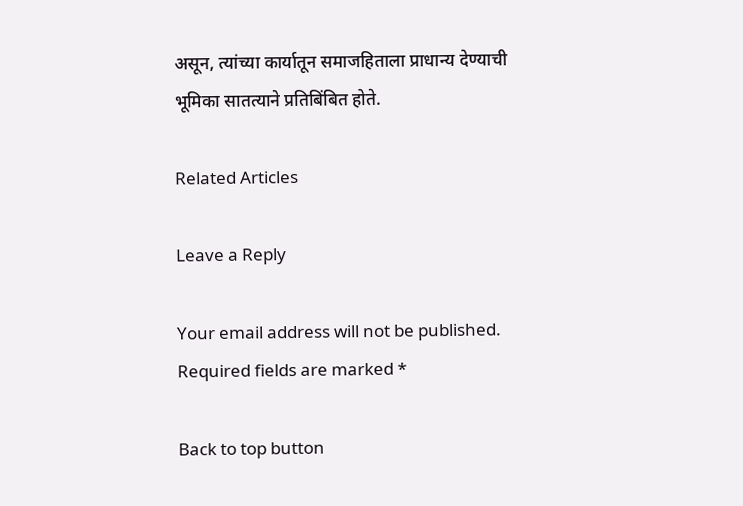असून, त्यांच्या कार्यातून समाजहिताला प्राधान्य देण्याची भूमिका सातत्याने प्रतिबिंबित होते.

Related Articles

Leave a Reply

Your email address will not be published. Required fields are marked *

Back to top button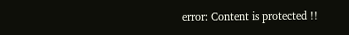error: Content is protected !!